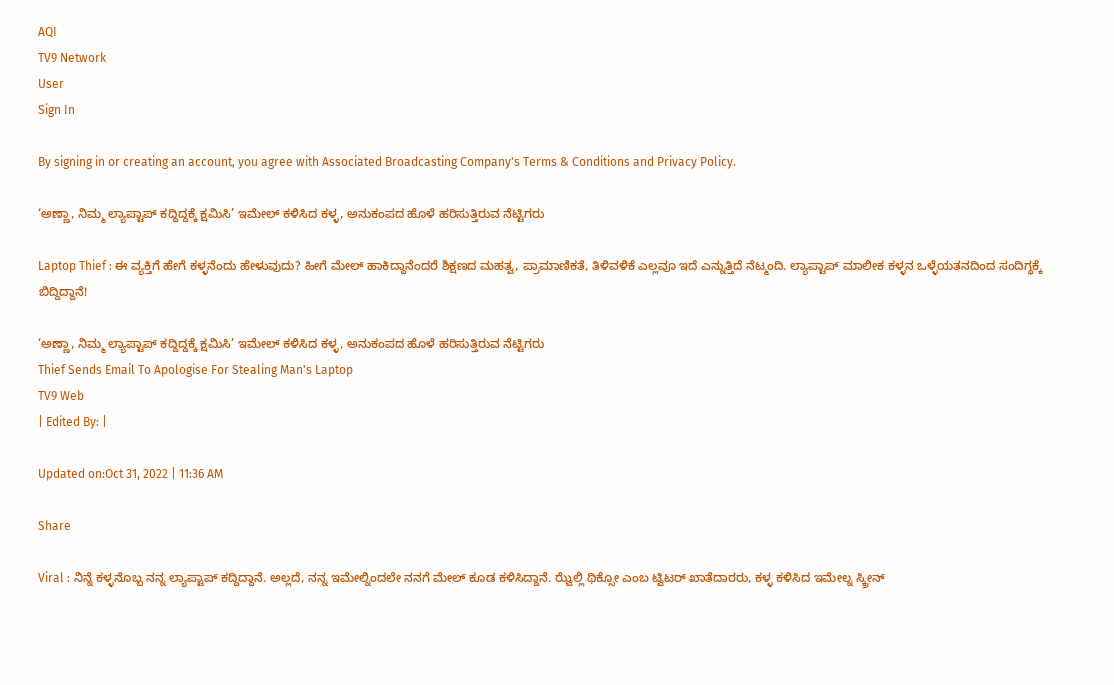AQI
TV9 Network
User
Sign In

By signing in or creating an account, you agree with Associated Broadcasting Company's Terms & Conditions and Privacy Policy.

‘ಅಣ್ಣಾ, ನಿಮ್ಮ ಲ್ಯಾಪ್ಟಾಪ್ ಕದ್ದಿದ್ದಕ್ಕೆ ಕ್ಷಮಿಸಿ’ ಇಮೇಲ್ ಕಳಿಸಿದ ಕಳ್ಳ, ಅನುಕಂಪದ ಹೊಳೆ ಹರಿಸುತ್ತಿರುವ ನೆಟ್ಟಿಗರು

Laptop Thief : ಈ ವ್ಯಕ್ತಿಗೆ ಹೇಗೆ ಕಳ್ಳನೆಂದು ಹೇಳುವುದು? ಹೀಗೆ ಮೇಲ್ ಹಾಕಿದ್ದಾನೆಂದರೆ ಶಿಕ್ಷಣದ ಮಹತ್ವ, ಪ್ರಾಮಾಣಿಕತೆ, ತಿಳಿವಳಿಕೆ ಎಲ್ಲವೂ ಇದೆ ಎನ್ನುತ್ತಿದೆ ನೆಟ್ಮಂದಿ. ಲ್ಯಾಪ್ಟಾಪ್ ಮಾಲೀಕ ಕಳ್ಳನ ಒಳ್ಳೆಯತನದಿಂದ ಸಂದಿಗ್ಧಕ್ಕೆ ಬಿದ್ದಿದ್ದಾನೆ!

‘ಅಣ್ಣಾ, ನಿಮ್ಮ ಲ್ಯಾಪ್ಟಾಪ್ ಕದ್ದಿದ್ದಕ್ಕೆ ಕ್ಷಮಿಸಿ’ ಇಮೇಲ್ ಕಳಿಸಿದ ಕಳ್ಳ, ಅನುಕಂಪದ ಹೊಳೆ ಹರಿಸುತ್ತಿರುವ ನೆಟ್ಟಿಗರು
Thief Sends Email To Apologise For Stealing Man's Laptop
TV9 Web
| Edited By: |

Updated on:Oct 31, 2022 | 11:36 AM

Share

Viral : ನಿನ್ನೆ ಕಳ್ಳನೊಬ್ಬ ನನ್ನ ಲ್ಯಾಪ್ಟಾಪ್ ಕದ್ದಿದ್ದಾನೆ. ಅಲ್ಲದೆ, ನನ್ನ ಇಮೇಲ್ನಿಂದಲೇ ನನಗೆ ಮೇಲ್ ಕೂಡ ಕಳಿಸಿದ್ದಾನೆ. ಝ್ವೆಲ್ಲಿ ಥಿಕ್ಸೋ ಎಂಬ ಟ್ವಿಟರ್ ಖಾತೆದಾರರು, ಕಳ್ಳ ಕಳಿಸಿದ ಇಮೇಲ್ನ ಸ್ಕ್ರೀನ್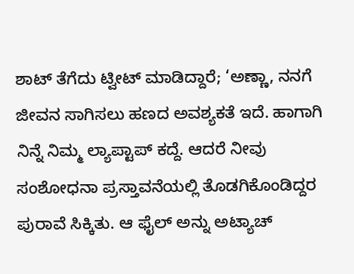ಶಾಟ್ ತೆಗೆದು ಟ್ವೀಟ್ ಮಾಡಿದ್ದಾರೆ; ‘ಅಣ್ಣಾ, ನನಗೆ ಜೀವನ ಸಾಗಿಸಲು ಹಣದ ಅವಶ್ಯಕತೆ ಇದೆ. ಹಾಗಾಗಿ ನಿನ್ನೆ ನಿಮ್ಮ ಲ್ಯಾಪ್ಟಾಪ್ ಕದ್ದೆ. ಆದರೆ ನೀವು ಸಂಶೋಧನಾ ಪ್ರಸ್ತಾವನೆಯಲ್ಲಿ ತೊಡಗಿಕೊಂಡಿದ್ದರ ಪುರಾವೆ ಸಿಕ್ಕಿತು. ಆ ಫೈಲ್ ಅನ್ನು ಅಟ್ಯಾಚ್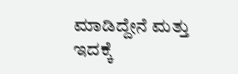ಮಾಡಿದ್ದೇನೆ ಮತ್ತು ಇದಕ್ಕೆ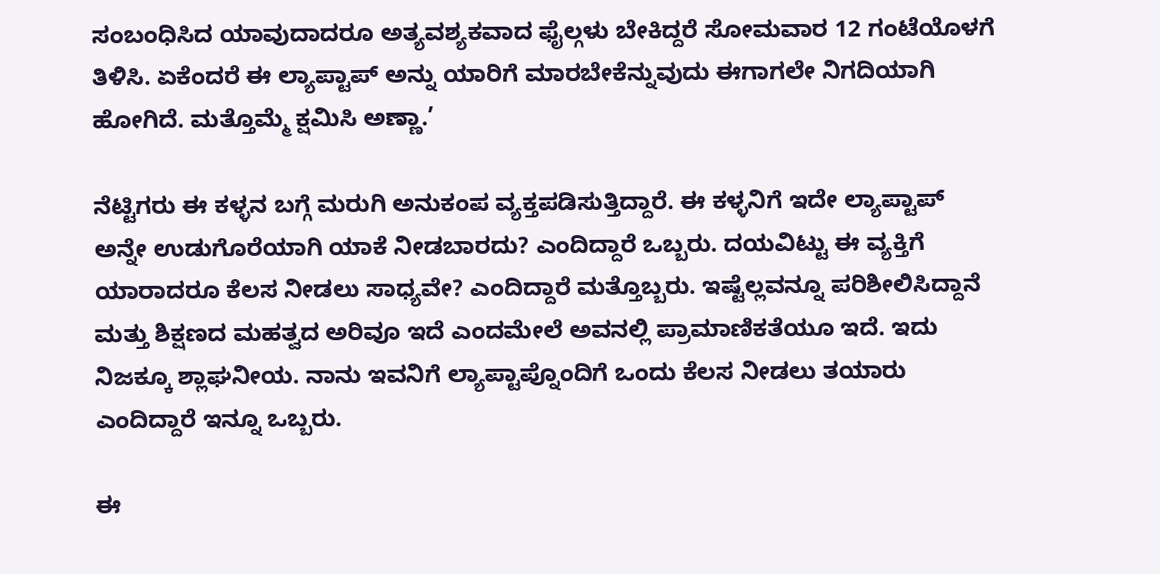ಸಂಬಂಧಿಸಿದ ಯಾವುದಾದರೂ ಅತ್ಯವಶ್ಯಕವಾದ ಫೈಲ್ಗಳು ಬೇಕಿದ್ದರೆ ಸೋಮವಾರ 12 ಗಂಟೆಯೊಳಗೆ ತಿಳಿಸಿ. ಏಕೆಂದರೆ ಈ ಲ್ಯಾಪ್ಟಾಪ್ ಅನ್ನು ಯಾರಿಗೆ ಮಾರಬೇಕೆನ್ನುವುದು ಈಗಾಗಲೇ ನಿಗದಿಯಾಗಿ ಹೋಗಿದೆ. ಮತ್ತೊಮ್ಮೆ ಕ್ಷಮಿಸಿ ಅಣ್ಣಾ.’

ನೆಟ್ಟಿಗರು ಈ ಕಳ್ಳನ ಬಗ್ಗೆ ಮರುಗಿ ಅನುಕಂಪ ವ್ಯಕ್ತಪಡಿಸುತ್ತಿದ್ದಾರೆ. ಈ ಕಳ್ಳನಿಗೆ ಇದೇ ಲ್ಯಾಪ್ಟಾಪ್ ಅನ್ನೇ ಉಡುಗೊರೆಯಾಗಿ ಯಾಕೆ ನೀಡಬಾರದು? ಎಂದಿದ್ದಾರೆ ಒಬ್ಬರು. ದಯವಿಟ್ಟು ಈ ವ್ಯಕ್ತಿಗೆ ಯಾರಾದರೂ ಕೆಲಸ ನೀಡಲು ಸಾಧ್ಯವೇ? ಎಂದಿದ್ದಾರೆ ಮತ್ತೊಬ್ಬರು. ಇಷ್ಟೆಲ್ಲವನ್ನೂ ಪರಿಶೀಲಿಸಿದ್ದಾನೆ ಮತ್ತು ಶಿಕ್ಷಣದ ಮಹತ್ವದ ಅರಿವೂ ಇದೆ ಎಂದಮೇಲೆ ಅವನಲ್ಲಿ ಪ್ರಾಮಾಣಿಕತೆಯೂ ಇದೆ. ಇದು ನಿಜಕ್ಕೂ ಶ್ಲಾಘನೀಯ. ನಾನು ಇವನಿಗೆ ಲ್ಯಾಪ್ಟಾಪ್ನೊಂದಿಗೆ ಒಂದು ಕೆಲಸ ನೀಡಲು ತಯಾರು ಎಂದಿದ್ದಾರೆ ಇನ್ನೂ ಒಬ್ಬರು.

ಈ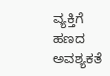ವ್ಯಕ್ತಿಗೆ ಹಣದ ಅವಶ್ಯಕತೆ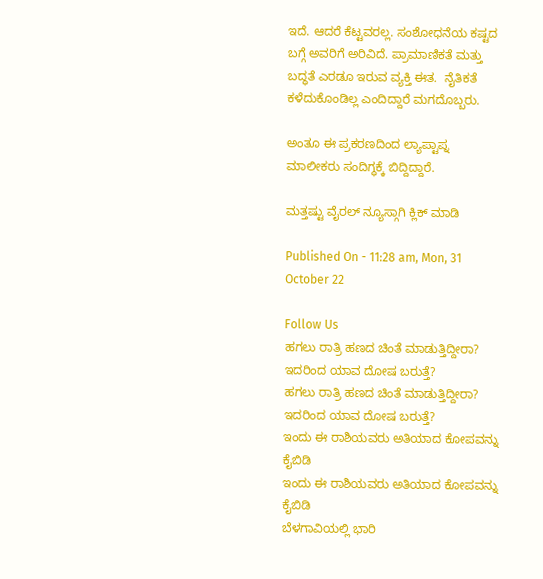ಇದೆ. ಆದರೆ ಕೆಟ್ಟವರಲ್ಲ. ಸಂಶೋಧನೆಯ ಕಷ್ಟದ ಬಗ್ಗೆ ಅವರಿಗೆ ಅರಿವಿದೆ. ಪ್ರಾಮಾಣಿಕತೆ ಮತ್ತು ಬದ್ಧತೆ ಎರಡೂ ಇರುವ ವ್ಯಕ್ತಿ ಈತ.  ನೈತಿಕತೆ ಕಳೆದುಕೊಂಡಿಲ್ಲ ಎಂದಿದ್ದಾರೆ ಮಗದೊಬ್ಬರು.

ಅಂತೂ ಈ ಪ್ರಕರಣದಿಂದ ಲ್ಯಾಪ್ಟಾಪ್ನ ಮಾಲೀಕರು ಸಂದಿಗ್ಧಕ್ಕೆ ಬಿದ್ದಿದ್ದಾರೆ.

ಮತ್ತಷ್ಟು ವೈರಲ್ ನ್ಯೂಸ್ಗಾಗಿ ಕ್ಲಿಕ್ ಮಾಡಿ

Published On - 11:28 am, Mon, 31 October 22

Follow Us
ಹಗಲು ರಾತ್ರಿ ಹಣದ ಚಿಂತೆ ಮಾಡುತ್ತಿದ್ದೀರಾ? ಇದರಿಂದ ಯಾವ ದೋಷ ಬರುತ್ತೆ?
ಹಗಲು ರಾತ್ರಿ ಹಣದ ಚಿಂತೆ ಮಾಡುತ್ತಿದ್ದೀರಾ? ಇದರಿಂದ ಯಾವ ದೋಷ ಬರುತ್ತೆ?
ಇಂದು ಈ ರಾಶಿಯವರು ಅತಿಯಾದ ಕೋಪವನ್ನು ಕೈಬಿಡಿ
ಇಂದು ಈ ರಾಶಿಯವರು ಅತಿಯಾದ ಕೋಪವನ್ನು ಕೈಬಿಡಿ
ಬೆಳಗಾವಿಯಲ್ಲಿ ಭಾರಿ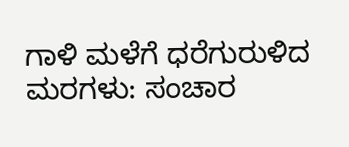ಗಾಳಿ ಮಳೆಗೆ ಧರೆಗುರುಳಿದ ಮರಗಳು: ಸಂಚಾರ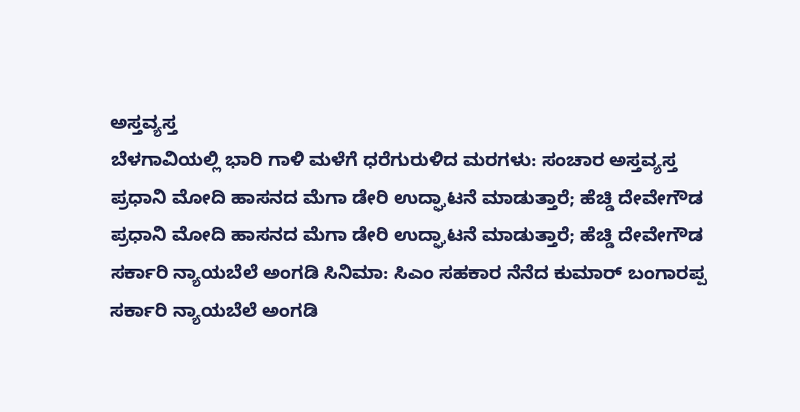ಅಸ್ತವ್ಯಸ್ತ
ಬೆಳಗಾವಿಯಲ್ಲಿ ಭಾರಿ ಗಾಳಿ ಮಳೆಗೆ ಧರೆಗುರುಳಿದ ಮರಗಳು: ಸಂಚಾರ ಅಸ್ತವ್ಯಸ್ತ
ಪ್ರಧಾನಿ ಮೋದಿ ಹಾಸನದ ಮೆಗಾ ಡೇರಿ ಉದ್ಘಾಟನೆ ಮಾಡುತ್ತಾರೆ; ಹೆಚ್ಡಿ ದೇವೇಗೌಡ
ಪ್ರಧಾನಿ ಮೋದಿ ಹಾಸನದ ಮೆಗಾ ಡೇರಿ ಉದ್ಘಾಟನೆ ಮಾಡುತ್ತಾರೆ; ಹೆಚ್ಡಿ ದೇವೇಗೌಡ
ಸರ್ಕಾರಿ ನ್ಯಾಯಬೆಲೆ ಅಂಗಡಿ ಸಿನಿಮಾ: ಸಿಎಂ ಸಹಕಾರ ನೆನೆದ ಕುಮಾರ್ ಬಂಗಾರಪ್ಪ
ಸರ್ಕಾರಿ ನ್ಯಾಯಬೆಲೆ ಅಂಗಡಿ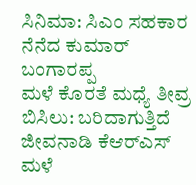ಸಿನಿಮಾ: ಸಿಎಂ ಸಹಕಾರ ನೆನೆದ ಕುಮಾರ್ ಬಂಗಾರಪ್ಪ
ಮಳೆ ಕೊರತೆ ಮಧ್ಯೆ ತೀವ್ರ ಬಿಸಿಲು: ಬರಿದಾಗುತ್ತಿದೆ ಜೀವನಾಡಿ ಕೆಆರ್‌ಎಸ್
ಮಳೆ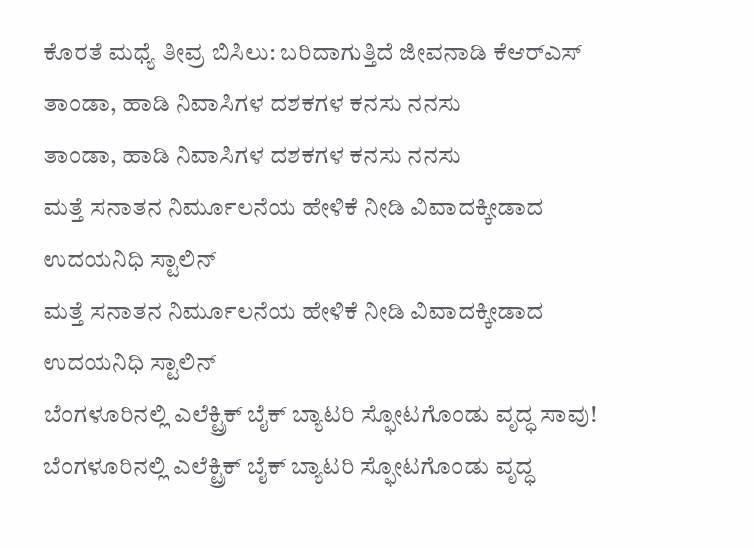ಕೊರತೆ ಮಧ್ಯೆ ತೀವ್ರ ಬಿಸಿಲು: ಬರಿದಾಗುತ್ತಿದೆ ಜೀವನಾಡಿ ಕೆಆರ್‌ಎಸ್
ತಾಂಡಾ, ಹಾಡಿ ನಿವಾಸಿಗಳ ದಶಕಗಳ ಕನಸು ನನಸು
ತಾಂಡಾ, ಹಾಡಿ ನಿವಾಸಿಗಳ ದಶಕಗಳ ಕನಸು ನನಸು
ಮತ್ತೆ ಸನಾತನ ನಿರ್ಮೂಲನೆಯ ಹೇಳಿಕೆ ನೀಡಿ ವಿವಾದಕ್ಕೀಡಾದ ಉದಯನಿಧಿ ಸ್ಟಾಲಿನ್
ಮತ್ತೆ ಸನಾತನ ನಿರ್ಮೂಲನೆಯ ಹೇಳಿಕೆ ನೀಡಿ ವಿವಾದಕ್ಕೀಡಾದ ಉದಯನಿಧಿ ಸ್ಟಾಲಿನ್
ಬೆಂಗಳೂರಿನಲ್ಲಿ ಎಲೆಕ್ಟ್ರಿಕ್ ಬೈಕ್ ಬ್ಯಾಟರಿ ಸ್ಫೋಟಗೊಂಡು ವೃದ್ಧ ಸಾವು!
ಬೆಂಗಳೂರಿನಲ್ಲಿ ಎಲೆಕ್ಟ್ರಿಕ್ ಬೈಕ್ ಬ್ಯಾಟರಿ ಸ್ಫೋಟಗೊಂಡು ವೃದ್ಧ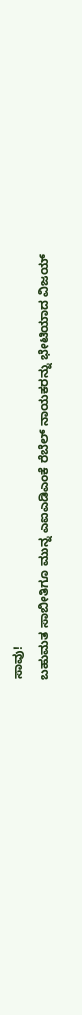ಸಾವು!
ಬಹುಮತ ಸಾಬೀತಿಗೂ ಮುನ್ನ ಎಐಎಡಿಎಂಕೆ ರೆಬೆಲ್ ನಾಯಕರನ್ನು ಭೇಟಿಯಾದ ವಿಜಯ್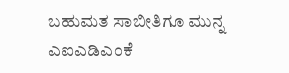ಬಹುಮತ ಸಾಬೀತಿಗೂ ಮುನ್ನ ಎಐಎಡಿಎಂಕೆ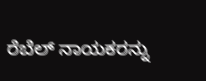ರೆಬೆಲ್ ನಾಯಕರನ್ನು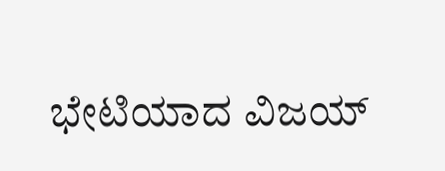ಭೇಟಿಯಾದ ವಿಜಯ್